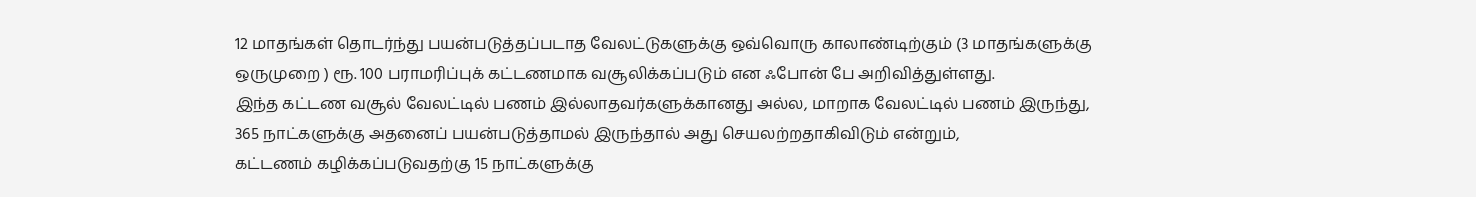12 மாதங்கள் தொடர்ந்து பயன்படுத்தப்படாத வேலட்டுகளுக்கு ஒவ்வொரு காலாண்டிற்கும் (3 மாதங்களுக்கு ஒருமுறை ) ரூ. 100 பராமரிப்புக் கட்டணமாக வசூலிக்கப்படும் என ஃபோன் பே அறிவித்துள்ளது.
இந்த கட்டண வசூல் வேலட்டில் பணம் இல்லாதவர்களுக்கானது அல்ல, மாறாக வேலட்டில் பணம் இருந்து, 365 நாட்களுக்கு அதனைப் பயன்படுத்தாமல் இருந்தால் அது செயலற்றதாகிவிடும் என்றும்,
கட்டணம் கழிக்கப்படுவதற்கு 15 நாட்களுக்கு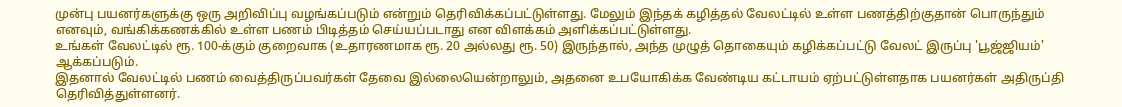முன்பு பயனர்களுக்கு ஒரு அறிவிப்பு வழங்கப்படும் என்றும் தெரிவிக்கப்பட்டுள்ளது. மேலும் இந்தக் கழித்தல் வேலட்டில் உள்ள பணத்திற்குதான் பொருந்தும் எனவும், வங்கிக்கணக்கில் உள்ள பணம் பிடித்தம் செய்யப்படாது என விளக்கம் அளிக்கப்பட்டுள்ளது.
உங்கள் வேலட்டில் ரூ. 100-க்கும் குறைவாக (உதாரணமாக ரூ. 20 அல்லது ரூ. 50) இருந்தால், அந்த முழுத் தொகையும் கழிக்கப்பட்டு வேலட் இருப்பு 'பூஜ்ஜியம்' ஆக்கப்படும்.
இதனால் வேலட்டில் பணம் வைத்திருப்பவர்கள் தேவை இல்லையென்றாலும், அதனை உபயோகிக்க வேண்டிய கட்டாயம் ஏற்பட்டுள்ளதாக பயனர்கள் அதிருப்தி தெரிவித்துள்ளனர்.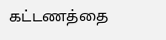கட்டணத்தை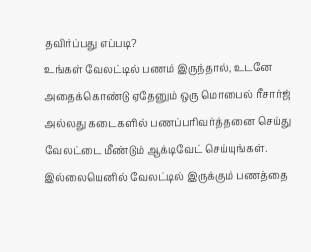தவிர்ப்பது எப்படி?
உங்கள் வேலட்டில் பணம் இருந்தால், உடனே அதைக்கொண்டு ஏதேனும் ஒரு மொபைல் ரீசார்ஜ் அல்லது கடைகளில் பணப்பரிவர்த்தனை செய்து வேலட்டை மீண்டும் ஆக்டிவேட் செய்யுங்கள்.
இல்லையெனில் வேலட்டில் இருக்கும் பணத்தை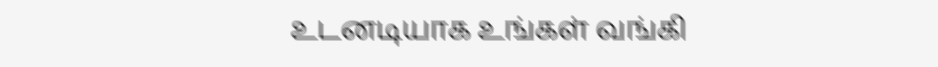உடனடியாக உங்கள் வங்கி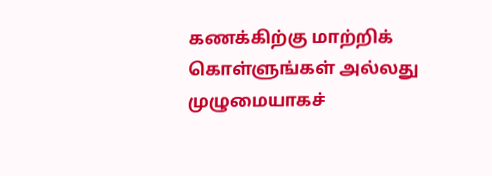கணக்கிற்கு மாற்றிக் கொள்ளுங்கள் அல்லது முழுமையாகச்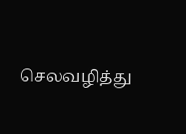செலவழித்து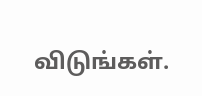விடுங்கள்.